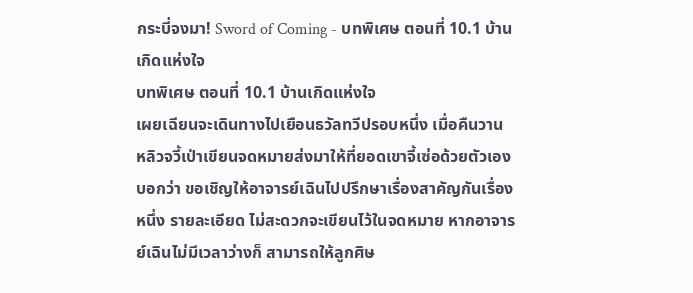กระบี่จงมา! Sword of Coming - บทพิเศษ ตอนที่ 10.1 บ้านเกิดแห่งใจ
บทพิเศษ ตอนที่ 10.1 บ้านเกิดแห่งใจ
เผยเฉียนจะเดินทางไปเยือนธวัลทวีปรอบหนึ่ง เมื่อคืนวาน หลิวจวี้เป่าเขียนจดหมายส่งมาให้ที่ยอดเขาจี้เซ่อด้วยตัวเอง บอกว่า ขอเชิญให้อาจารย์เฉินไปปรึกษาเรื่องสาคัญกันเรื่องหนึ่ง รายละเอียด ไม่สะดวกจะเขียนไว้ในจดหมาย หากอาจารย์เฉินไม่มีเวลาว่างก็ สามารถให้ลูกศิษ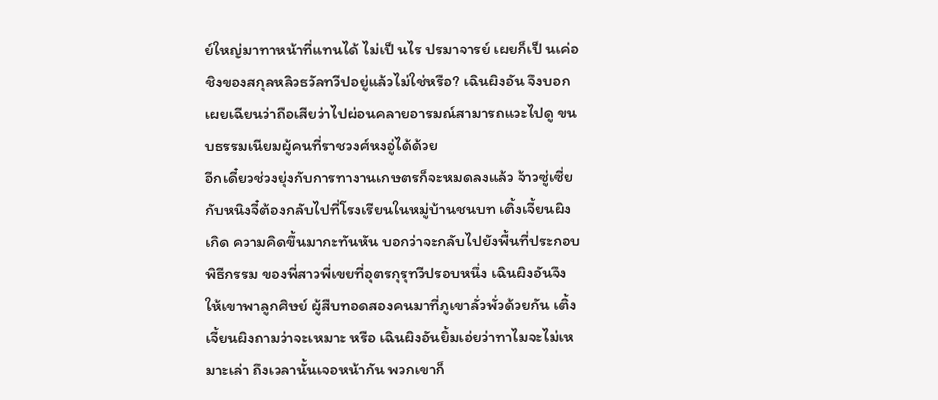ย์ใหญ่มาทาหน้าที่แทนได้ ไม่เป็ นไร ปรมาจารย์ เผยก็เป็ นเค่อชิงของสกุลหลิวธวัลทวีปอยู่แล้วไม่ใช่หรือ? เฉินผิงอัน จึงบอกเผยเฉียนว่าถือเสียว่าไปผ่อนคลายอารมณ์สามารถแวะไปดู ขนบธรรมเนียมผู้คนที่ราชวงศ์หงอู่ได้ด้วย
อีกเดี๋ยวช่วงยุ่งกับการทางานเกษตรก็จะหมดลงแล้ว จ้าวซู่เซี่ย กับหนิงจี๋ต้องกลับไปที่โรงเรียนในหมู่บ้านชนบท เติ้งเจี้ยนผิงเกิด ความคิดขึ้นมากะทันหัน บอกว่าจะกลับไปยังพื้นที่ประกอบพิธีกรรม ของพี่สาวพี่เขยที่อุตรกุรุทวีปรอบหนึ่ง เฉินผิงอันจึงให้เขาพาลูกศิษย์ ผู้สืบทอดสองคนมาที่ภูเขาลั่วพั่วด้วยกัน เติ้งเจี้ยนผิงถามว่าจะเหมาะ หรือ เฉินผิงอันยิ้มเอ่ยว่าทาไมจะไม่เหมาะเล่า ถึงเวลานั้นเจอหน้ากัน พวกเขาก็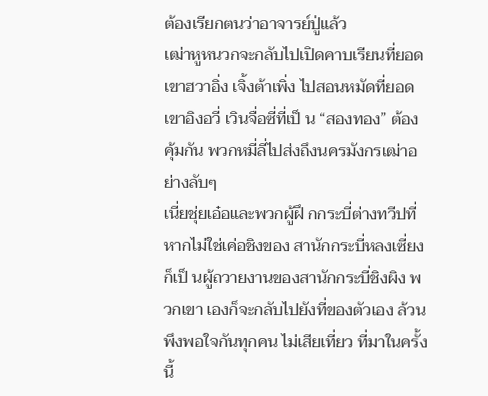ต้องเรียกตนว่าอาจารย์ปู่แล้ว
เฒ่าหูหนวกจะกลับไปเปิดคาบเรียนที่ยอดเขาฮวาอิ่ง เจิ้งต้าเพิ่ง ไปสอนหมัดที่ยอดเขาอิงอวี่ เวินจื่อซี่ที่เป็ น “สองทอง” ต้องคุ้มกัน พวกหมี่ลี่ไปส่งถึงนครมังกรเฒ่าอย่างลับๆ
เนี่ยชุ่ยเอ๋อและพวกผู้ฝึ กกระบี่ต่างทวีปที่หากไม่ใช่เค่อชิงของ สานักกระบี่หลงเซี่ยงก็เป็ นผู้ถวายงานของสานักกระบี่ชิงผิง พวกเขา เองก็จะกลับไปยังที่ของตัวเอง ล้วนพึงพอใจกันทุกคน ไม่เสียเที่ยว ที่มาในครั้งนี้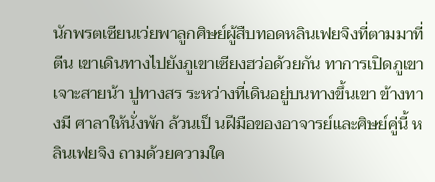นักพรตเซียนเว่ยพาลูกศิษย์ผู้สืบทอดหลินเฟยจิงที่ตามมาที่ตีน เขาเดินทางไปยังภูเขาเซียงฮว่อด้วยกัน ทาการเปิดภูเขาเจาะสายน้า ปูทางสร ระหว่างที่เดินอยู่บนทางขึ้นเขา ข้างทางมี ศาลาให้นั่งพัก ล้วนเป็ นฝีมือของอาจารย์และศิษย์คู่นี้ หลินเฟยจิง ถามด้วยความใค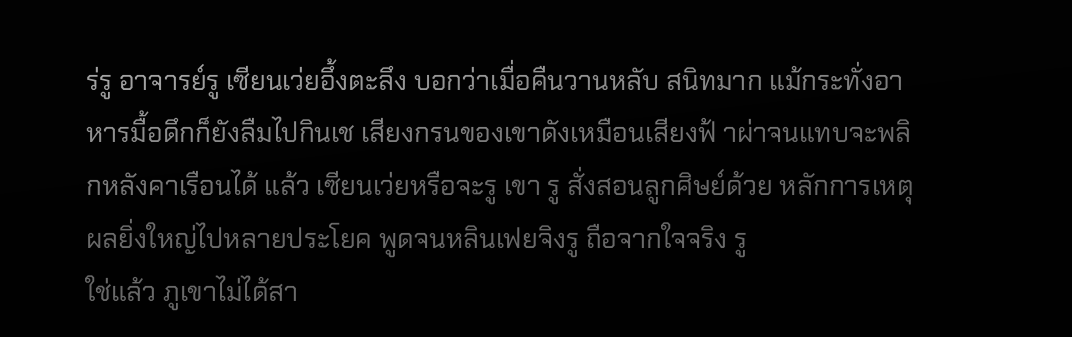ร่รู อาจารย์รู เซียนเว่ยอึ้งตะลึง บอกว่าเมื่อคืนวานหลับ สนิทมาก แม้กระทั่งอาหารมื้อดึกก็ยังลืมไปกินเช เสียงกรนของเขาดังเหมือนเสียงฟ้ าผ่าจนแทบจะพลิกหลังคาเรือนได้ แล้ว เซียนเว่ยหรือจะรู เขา รู สั่งสอนลูกศิษย์ด้วย หลักการเหตุผลยิ่งใหญ่ไปหลายประโยค พูดจนหลินเฟยจิงรู ถือจากใจจริง รู
ใช่แล้ว ภูเขาไม่ได้สา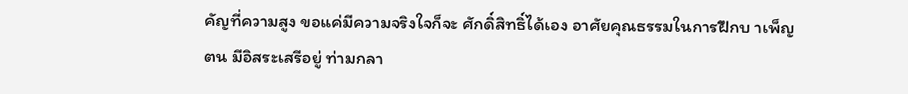คัญที่ความสูง ขอแค่มีความจริงใจก็จะ ศักดิ์สิทธิ์ได้เอง อาศัยคุณธรรมในการฝึกบ าเพ็ญตน มีอิสระเสรีอยู่ ท่ามกลา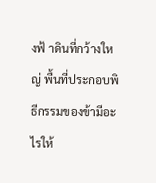งฟ้ าดินที่กว้างใหญ่ พื้นที่ประกอบพิธีกรรมของข้ามีอะไรให้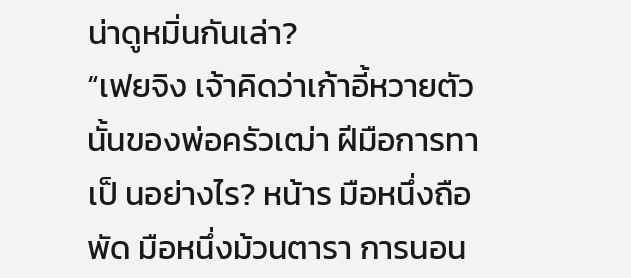น่าดูหมิ่นกันเล่า?
“เฟยจิง เจ้าคิดว่าเก้าอี้หวายตัวนั้นของพ่อครัวเฒ่า ฝีมือการทา เป็ นอย่างไร? หน้าร มือหนึ่งถือพัด มือหนึ่งม้วนตารา การนอน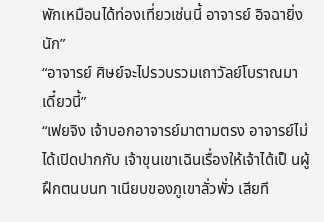พักเหมือนได้ท่องเที่ยวเช่นนี้ อาจารย์ อิจฉายิ่งนัก”
“อาจารย์ ศิษย์จะไปรวบรวมเถาวัลย์โบราณมาเดี๋ยวนี้”
“เฟยจิง เจ้าบอกอาจารย์มาตามตรง อาจารย์ไม่ได้เปิดปากกับ เจ้าขุนเขาเฉินเรื่องให้เจ้าได้เป็ นผู้ฝึกตนบนท าเนียบของภูเขาลั่วพั่ว เสียที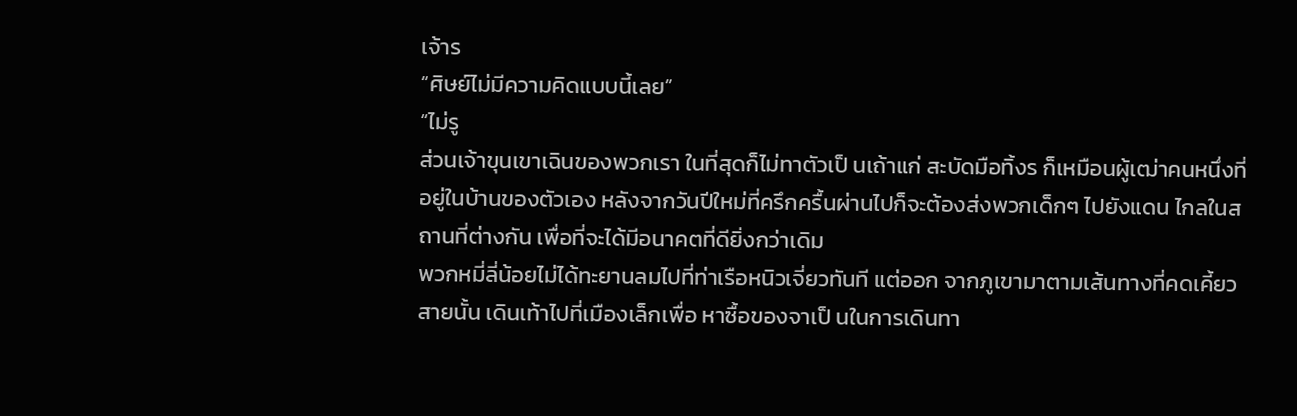เจ้าร
“ศิษย์ไม่มีความคิดแบบนี้เลย”
“ไม่รู
ส่วนเจ้าขุนเขาเฉินของพวกเรา ในที่สุดก็ไม่ทาตัวเป็ นเถ้าแก่ สะบัดมือทิ้งร ก็เหมือนผู้เฒ่าคนหนึ่งที่อยู่ในบ้านของตัวเอง หลังจากวันปีใหม่ที่ครึกครื้นผ่านไปก็จะต้องส่งพวกเด็กๆ ไปยังแดน ไกลในสถานที่ต่างกัน เพื่อที่จะได้มีอนาคตที่ดียิ่งกว่าเดิม
พวกหมี่ลี่น้อยไม่ได้ทะยานลมไปที่ท่าเรือหนิวเจี่ยวทันที แต่ออก จากภูเขามาตามเส้นทางที่คดเคี้ยวสายนั้น เดินเท้าไปที่เมืองเล็กเพื่อ หาซื้อของจาเป็ นในการเดินทา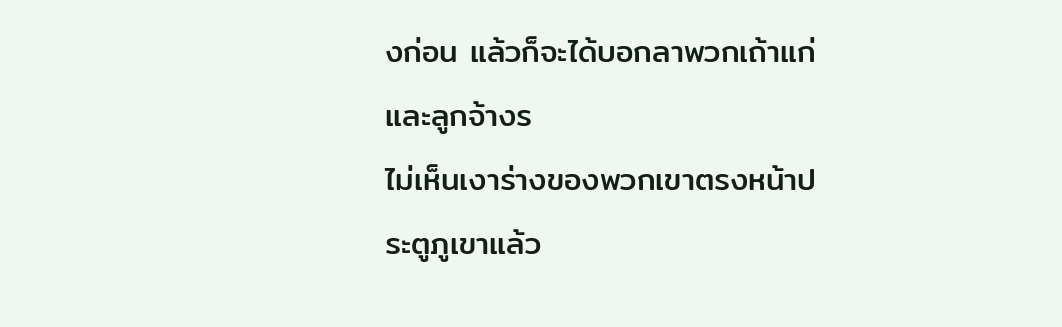งก่อน แล้วก็จะได้บอกลาพวกเถ้าแก่ และลูกจ้างร
ไม่เห็นเงาร่างของพวกเขาตรงหน้าประตูภูเขาแล้ว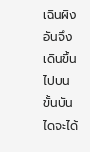เฉินผิงอันจึง เดินขึ้นไปบนขั้นบันไดจะได้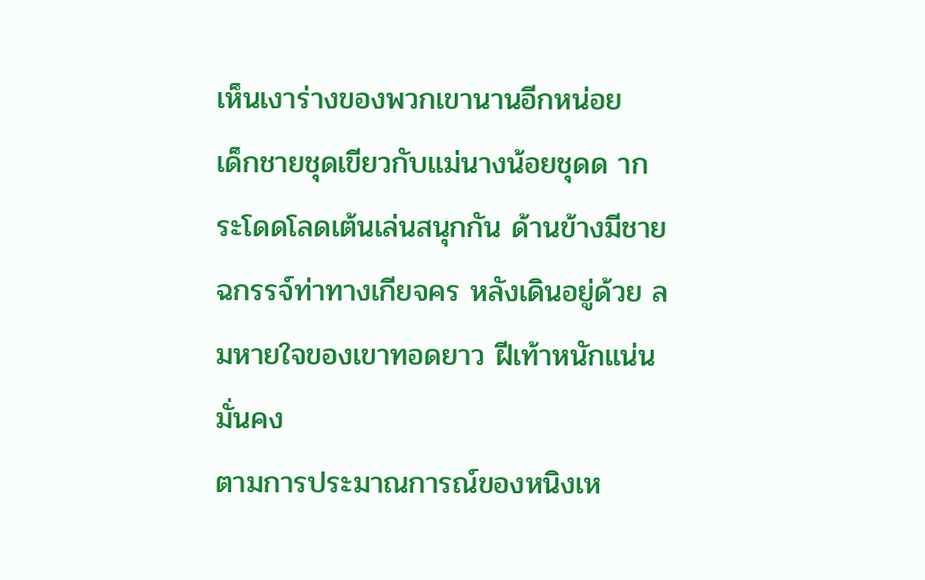เห็นเงาร่างของพวกเขานานอีกหน่อย
เด็กชายชุดเขียวกับแม่นางน้อยชุดด ากระโดดโลดเต้นเล่นสนุกกัน ด้านข้างมีชายฉกรรจ์ท่าทางเกียจคร หลังเดินอยู่ด้วย ลมหายใจของเขาทอดยาว ฝีเท้าหนักแน่นมั่นคง
ตามการประมาณการณ์ของหนิงเห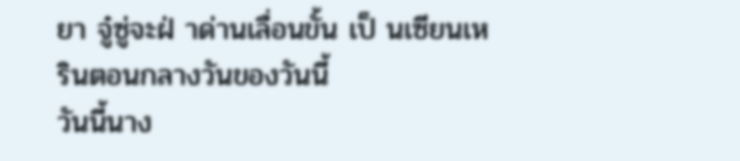ยา จู๋ซู่จะฝ่ าด่านเลื่อนขั้น เป็ นเซียนเหรินตอนกลางวันของวันนี้
วันนี้นาง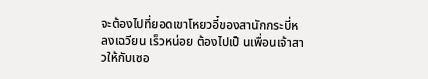จะต้องไปที่ยอดเขาโหยวอี๋ของสานักกระบี่หลงเฉวียน เร็วหน่อย ต้องไปเป็ นเพื่อนเจ้าสาวให้กับเซอ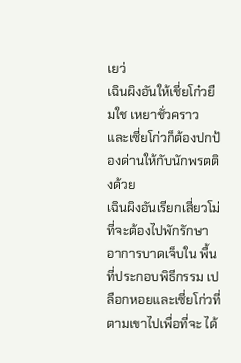เยว่
เฉินผิงอันให้เชี่ยโก๋วยืมใช เหยาชั่วคราว และเซี่ยโก่วก็ต้องปกป้ องด่านให้กับนักพรตติงด้วย
เฉินผิงอันเรียกเสี่ยวโม่ที่จะต้องไปพักรักษาอาการบาดเจ็บใน พื้นที่ประกอบพิธีกรรม เปลือกหอยและเซี่ยโก่วที่ตามเขาไปเพื่อที่จะ ได้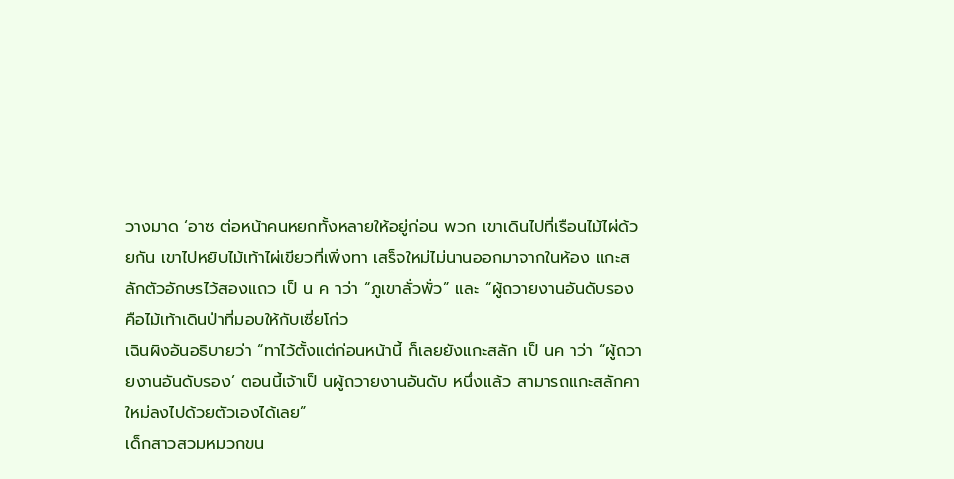วางมาด ‘อาซ ต่อหน้าคนหยกทั้งหลายให้อยู่ก่อน พวก เขาเดินไปที่เรือนไม้ไผ่ด้วยกัน เขาไปหยิบไม้เท้าไผ่เขียวที่เพิ่งทา เสร็จใหม่ไม่นานออกมาจากในห้อง แกะสลักตัวอักษรไว้สองแถว เป็ น ค าว่า “ภูเขาลั่วพั่ว” และ “ผู้ถวายงานอันดับรอง
คือไม้เท้าเดินป่าที่มอบให้กับเซี่ยโก่ว
เฉินผิงอันอธิบายว่า “ทาไว้ตั้งแต่ก่อนหน้านี้ ก็เลยยังแกะสลัก เป็ นค าว่า “ผู้ถวายงานอันดับรอง’ ตอนนี้เจ้าเป็ นผู้ถวายงานอันดับ หนึ่งแล้ว สามารถแกะสลักคาใหม่ลงไปด้วยตัวเองได้เลย”
เด็กสาวสวมหมวกขน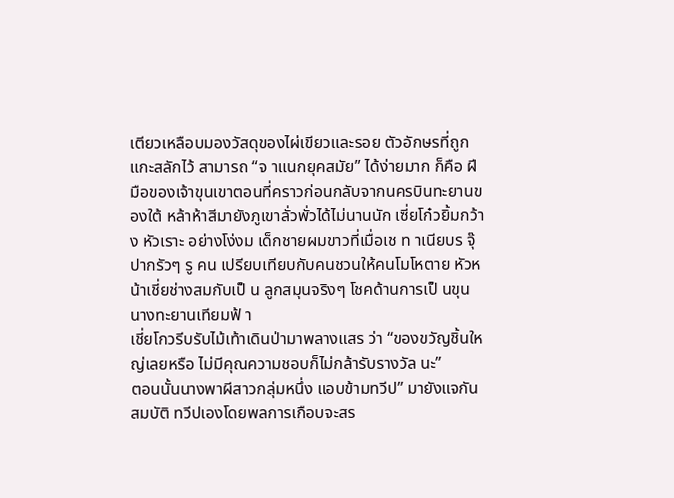เตียวเหลือบมองวัสดุของไผ่เขียวและรอย ตัวอักษรที่ถูกแกะสลักไว้ สามารถ “จ าแนกยุคสมัย” ได้ง่ายมาก ก็คือ ฝีมือของเจ้าขุนเขาตอนที่คราวก่อนกลับจากนครบินทะยานของใต้ หล้าห้าสีมายังภูเขาลั่วพั่วได้ไม่นานนัก เซี่ยโก๋วยิ้มกว้าง หัวเราะ อย่างโง่งม เด็กชายผมขาวที่เมื่อเช ท าเนียบร จุ๊ ปากรัวๆ รู คน เปรียบเทียบกับคนชวนให้คนโมโหตาย หัวหน้าเชี่ยช่างสมกับเป็ น ลูกสมุนจริงๆ โชคด้านการเป็ นขุนนางทะยานเทียมฟ้ า
เชี่ยโกวรีบรับไม้เท้าเดินป่ามาพลางแสร ว่า “ของขวัญชิ้นใหญ่เลยหรือ ไม่มีคุณความชอบก็ไม่กล้ารับรางวัล นะ”
ตอนนั้นนางพาผีสาวกลุ่มหนึ่ง แอบข้ามทวีป” มายังแจกันสมบัติ ทวีปเองโดยพลการเกือบจะสร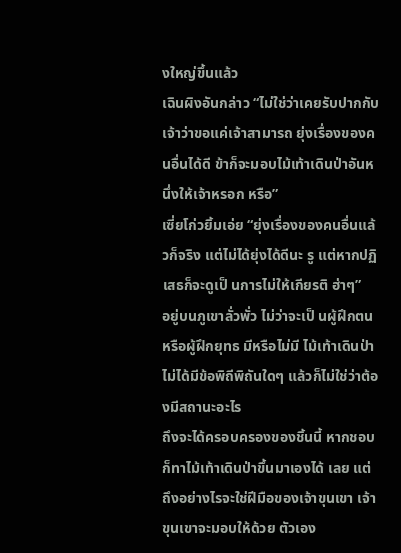งใหญ่ขึ้นแล้ว
เฉินผิงอันกล่าว “ไม่ใช่ว่าเคยรับปากกับเจ้าว่าขอแค่เจ้าสามารถ ยุ่งเรื่องของคนอื่นได้ดี ข้าก็จะมอบไม้เท้าเดินป่าอันหนึ่งให้เจ้าหรอก หรือ”
เซี่ยโก่วยิ้มเอ่ย “ยุ่งเรื่องของคนอื่นแล้วก็จริง แต่ไม่ได้ยุ่งได้ดีนะ รู แต่หากปฏิเสธก็จะดูเป็ นการไม่ให้เกียรติ ฮ่าๆ”
อยู่บนภูเขาลั่วพั่ว ไม่ว่าจะเป็ นผู้ฝึกตนหรือผู้ฝึกยุทธ มีหรือไม่มี ไม้เท้าเดินป่าไม่ได้มีข้อพิถีพิถันใดๆ แล้วก็ไม่ใช่ว่าต้องมีสถานะอะไร
ถึงจะได้ครอบครองของชิ้นนี้ หากชอบก็ทาไม้เท้าเดินป่าขึ้นมาเองได้ เลย แต่ถึงอย่างไรจะใช่ฝีมือของเจ้าขุนเขา เจ้าขุนเขาจะมอบให้ด้วย ตัวเอง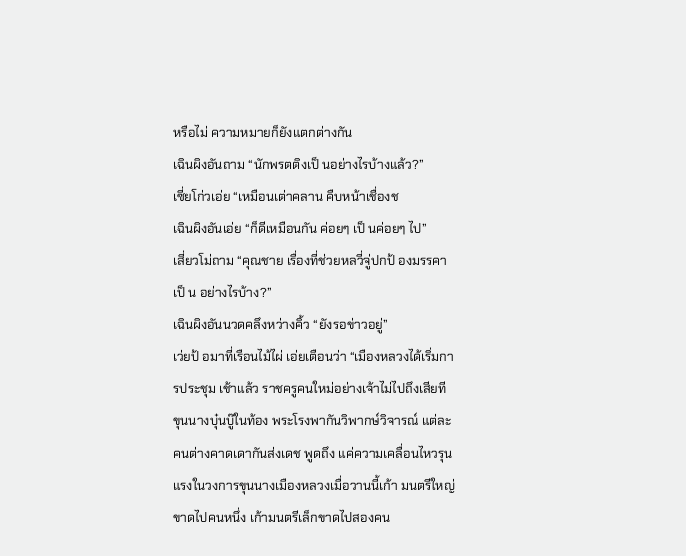หรือไม่ ความหมายก็ยังแตกต่างกัน
เฉินผิงอันถาม “นักพรตติงเป็ นอย่างไรบ้างแล้ว?”
เซี่ยโก่วเอ่ย “เหมือนเต่าคลาน คืบหน้าเชื่องช
เฉินผิงอันเอ่ย “ก็ดีเหมือนกัน ค่อยๆ เป็ นค่อยๆ ไป”
เสี่ยวโม่ถาม “คุณชาย เรื่องที่ช่วยหลวี่จู่ปกป้ องมรรคา เป็ น อย่างไรบ้าง?”
เฉินผิงอันนวดคลึงหว่างคิ้ว “ยังรอข่าวอยู่”
เว่ยป้ อมาที่เรือนไม้ไผ่ เอ่ยเตือนว่า “เมืองหลวงได้เริ่มการประชุม เช้าแล้ว ราชครูคนใหม่อย่างเจ้าไม่ไปถึงเสียที ขุนนางบุ๋นบู๊ในท้อง พระโรงพากันวิพากษ์วิจารณ์ แต่ละคนต่างคาดเดากันส่งเดช พูดถึง แค่ความเคลื่อนไหวรุนแรงในวงการขุนนางเมืองหลวงเมื่อวานนี้เก้า มนตรีใหญ่ ขาดไปคนหนึ่ง เก้ามนตรีเล็กขาดไปสองคน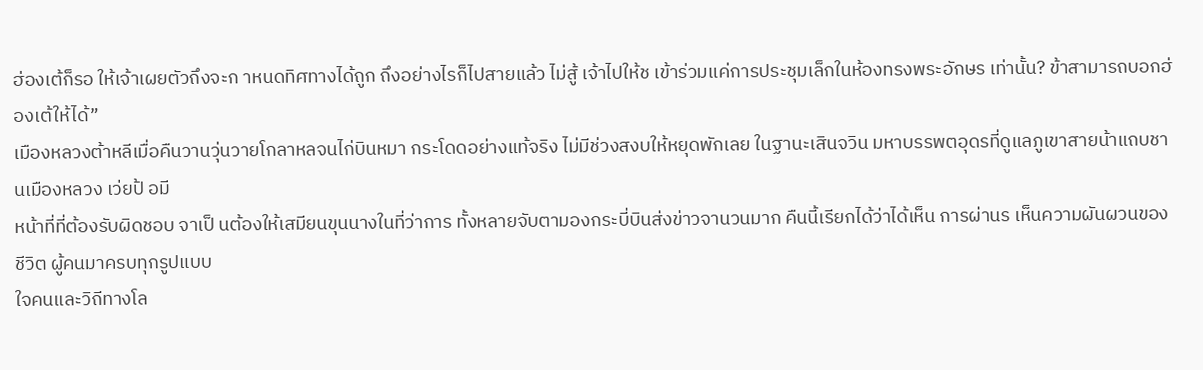ฮ่องเต้ก็รอ ให้เจ้าเผยตัวถึงจะก าหนดทิศทางได้ถูก ถึงอย่างไรก็ไปสายแล้ว ไม่สู้ เจ้าไปให้ช เข้าร่วมแค่การประชุมเล็กในห้องทรงพระอักษร เท่านั้น? ข้าสามารถบอกฮ่องเต้ให้ได้”
เมืองหลวงต้าหลีเมื่อคืนวานวุ่นวายโกลาหลจนไก่บินหมา กระโดดอย่างแท้จริง ไม่มีช่วงสงบให้หยุดพักเลย ในฐานะเสินจวิน มหาบรรพตอุดรที่ดูแลภูเขาสายน้าแถบชานเมืองหลวง เว่ยป้ อมี
หน้าที่ที่ต้องรับผิดชอบ จาเป็ นต้องให้เสมียนขุนนางในที่ว่าการ ทั้งหลายจับตามองกระบี่บินส่งข่าวจานวนมาก คืนนี้เรียกได้ว่าได้เห็น การผ่านร เห็นความผันผวนของชีวิต ผู้คนมาครบทุกรูปแบบ
ใจคนและวิถีทางโล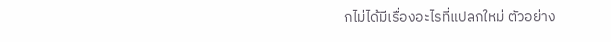กไม่ได้มีเรื่องอะไรที่แปลกใหม่ ตัวอย่าง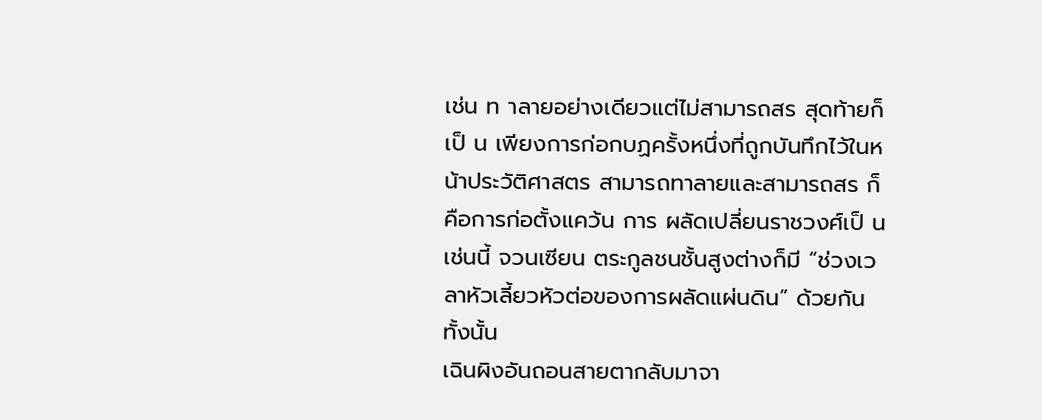เช่น ท าลายอย่างเดียวแต่ไม่สามารถสร สุดท้ายก็เป็ น เพียงการก่อกบฏครั้งหนึ่งที่ถูกบันทึกไว้ในหน้าประวัติศาสตร สามารถทาลายและสามารถสร ก็คือการก่อตั้งแคว้น การ ผลัดเปลี่ยนราชวงศ์เป็ นเช่นนี้ จวนเซียน ตระกูลชนชั้นสูงต่างก็มี “ช่วงเวลาหัวเลี้ยวหัวต่อของการผลัดแผ่นดิน” ด้วยกันทั้งนั้น
เฉินผิงอันถอนสายตากลับมาจา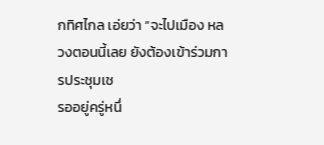กทิศไกล เอ่ยว่า “จะไปเมือง หลวงตอนนี้เลย ยังต้องเข้าร่วมการประชุมเช
รออยู่ครู่หนึ่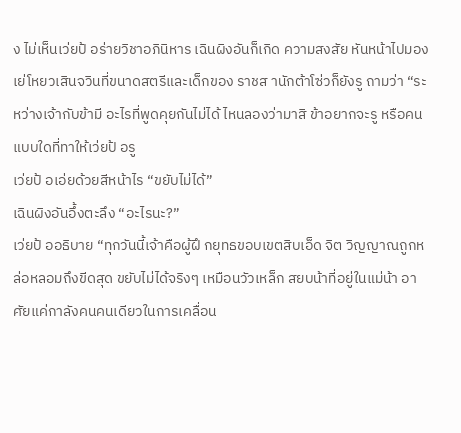ง ไม่เห็นเว่ยป้ อร่ายวิชาอภินิหาร เฉินผิงอันก็เกิด ความสงสัย หันหน้าไปมองเย่โหยวเสินจวินที่ขนาดสตรีและเด็กของ ราชส านักต้าโซ่วก็ยังรู ถามว่า “ระหว่างเจ้ากับข้ามี อะไรที่พูดคุยกันไม่ได้ ไหนลองว่ามาสิ ข้าอยากจะรู หรือคนแบบใดที่ทาให้เว่ยป้ อรู
เว่ยป้ อเอ่ยด้วยสีหน้าไร “ขยับไม่ได้”
เฉินผิงอันอึ้งตะลึง “อะไรนะ?”
เว่ยป้ ออธิบาย “ทุกวันนี้เจ้าคือผู้ฝึ กยุทธขอบเขตสิบเอ็ด จิต วิญญาณถูกหล่อหลอมถึงขีดสุด ขยับไม่ได้จริงๆ เหมือนวัวเหล็ก สยบน้าที่อยู่ในแม่น้า อาศัยแค่กาลังคนคนเดียวในการเคลื่อน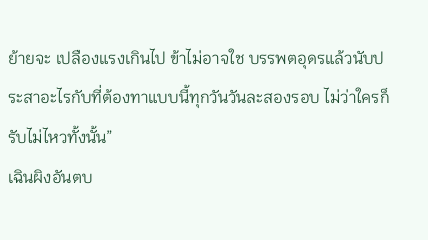ย้ายจะ เปลืองแรงเกินไป ข้าไม่อาจใช บรรพตอุดรแล้วนับประสาอะไรกับที่ต้องทาแบบนี้ทุกวันวันละสองรอบ ไม่ว่าใครก็รับไม่ไหวทั้งนั้น”
เฉินผิงอันตบ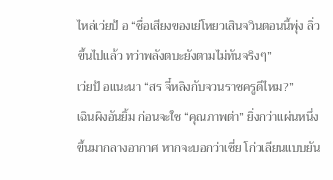ไหล่เว่ยป้ อ “ชื่อเสียงของเย่โหยวเสินจวินตอนนี้พุ่ง ลิ่วขึ้นไปแล้ว ทว่าพลังตบะยังตามไม่ทันจริงๆ”
เว่ยป้ อแนะนา “สร จี๋หลิงกับจวนราชครูดีไหม?”
เฉินผิงอันยิ้ม ก่อนจะใช “คุณภาพต่า” ยิ่งกว่าแผ่นหนึ่งขึ้นมากลางอากาศ หากจะบอกว่าเซี่ย โก่วเลียนแบบยัน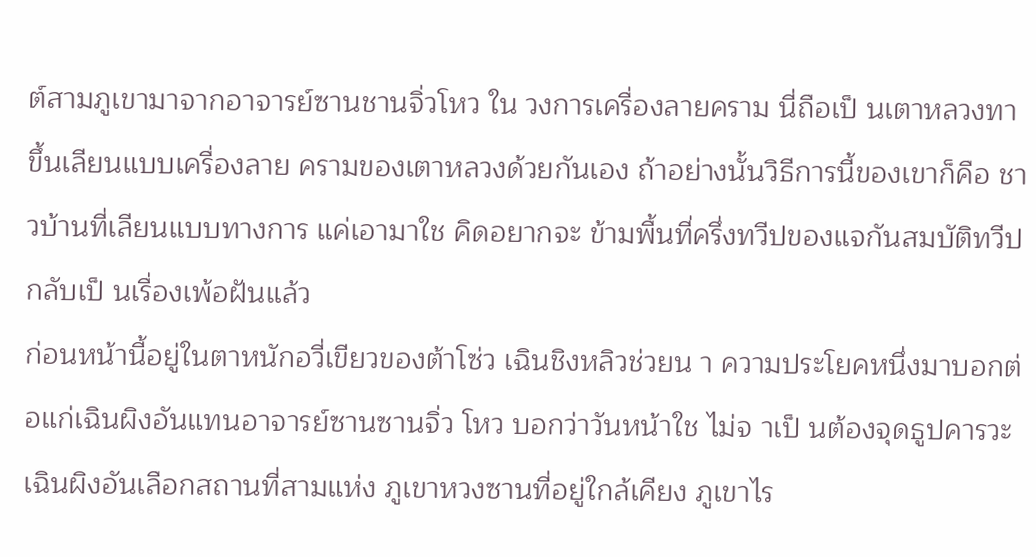ต์สามภูเขามาจากอาจารย์ซานชานจิ่วโหว ใน วงการเครื่องลายคราม นี่ถือเป็ นเตาหลวงทาขึ้นเลียนแบบเครื่องลาย ครามของเตาหลวงด้วยกันเอง ถ้าอย่างนั้นวิธีการนี้ของเขาก็คือ ชาวบ้านที่เลียนแบบทางการ แค่เอามาใช คิดอยากจะ ข้ามพื้นที่ครึ่งทวีปของแจกันสมบัติทวีปกลับเป็ นเรื่องเพ้อฝันแล้ว
ก่อนหน้านี้อยู่ในตาหนักอวี่เขียวของต้าโซ่ว เฉินชิงหลิวช่วยน า ความประโยคหนึ่งมาบอกต่อแก่เฉินผิงอันแทนอาจารย์ซานซานจิ่ว โหว บอกว่าวันหน้าใช ไม่จ าเป็ นต้องจุดธูปคารวะ
เฉินผิงอันเลือกสถานที่สามแห่ง ภูเขาหวงซานที่อยู่ใกล้เคียง ภูเขาไร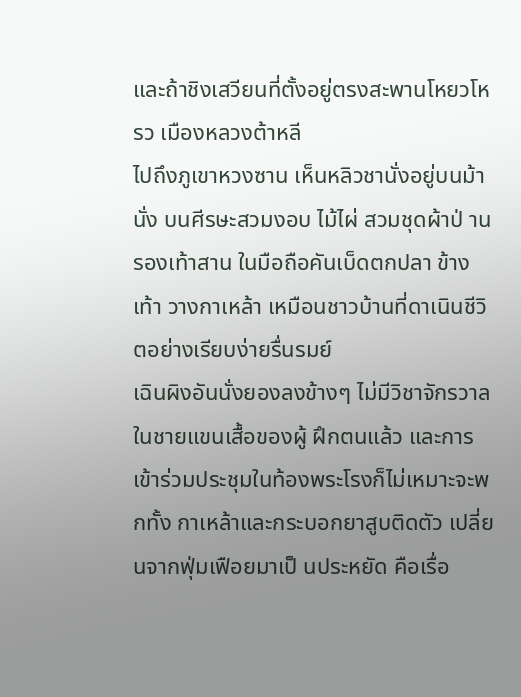และถ้าชิงเสวียนที่ตั้งอยู่ตรงสะพานโหยวโหรว เมืองหลวงต้าหลี
ไปถึงภูเขาหวงซาน เห็นหลิวชานั่งอยู่บนม้านั่ง บนศีรษะสวมงอบ ไม้ไผ่ สวมชุดผ้าป่ านรองเท้าสาน ในมือถือคันเบ็ดตกปลา ข้างเท้า วางกาเหล้า เหมือนชาวบ้านที่ดาเนินชีวิตอย่างเรียบง่ายรื่นรมย์
เฉินผิงอันนั่งยองลงข้างๆ ไม่มีวิชาจักรวาลในชายแขนเสื้อของผู้ ฝึกตนแล้ว และการเข้าร่วมประชุมในท้องพระโรงก็ไม่เหมาะจะพกทั้ง กาเหล้าและกระบอกยาสูบติดตัว เปลี่ยนจากฟุ่มเฟือยมาเป็ นประหยัด คือเรื่อ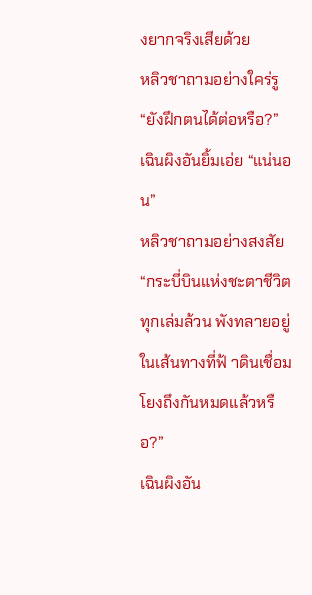งยากจริงเสียด้วย
หลิวชาถามอย่างใคร่รู “ยังฝึกตนได้ต่อหรือ?”
เฉินผิงอันยิ้มเอ่ย “แน่นอน”
หลิวชาถามอย่างสงสัย “กระบี่บินแห่งชะตาชีวิตทุกเล่มล้วน พังทลายอยู่ในเส้นทางที่ฟ้ าดินเชื่อมโยงถึงกันหมดแล้วหรือ?”
เฉินผิงอัน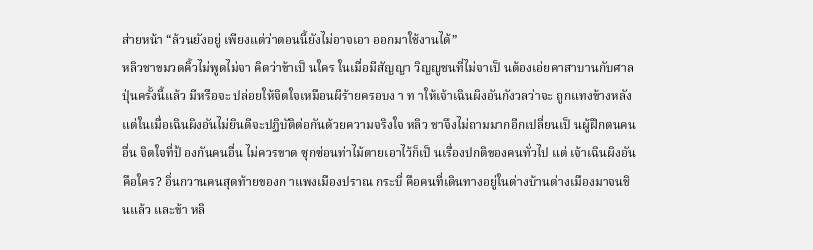ส่ายหน้า “ล้วนยังอยู่ เพียงแต่ว่าตอนนี้ยังไม่อาจเอา ออกมาใช้งานได้”
หลิวชาขมวดคิ้วไม่พูดไม่จา คิดว่าข้าเป็ นใคร ในเมื่อมีสัญญา วิญญูชนที่ไม่จาเป็ นต้องเอ่ยคาสาบานกับศาลปุ่นครั้งนี้แล้ว มีหรือจะ ปล่อยให้จิตใจเหมือนผีร้ายครอบง า ท าให้เจ้าเฉินผิงอันกังวลว่าจะ ถูกแทงข้างหลัง
แต่ในเมื่อเฉินผิงอันไม่ยินดีจะปฏิบัติต่อกันด้วยความจริงใจ หลิว ชาจึงไม่ถามมากอีกเปลี่ยนเป็ นผู้ฝึกตนคนอื่น จิตใจที่ป้ องกันคนอื่น ไม่ควรขาด ซุกซ่อนท่าไม้ตายเอาไว้ก็เป็ นเรื่องปกติของคนทั่วไป แต่ เจ้าเฉินผิงอันคือใคร? อิ่นกวานคนสุดท้ายของก าแพงเมืองปราณ กระบี่ คือคนที่เดินทางอยู่ในต่างบ้านต่างเมืองมาจนชินแล้ว และข้า หลิ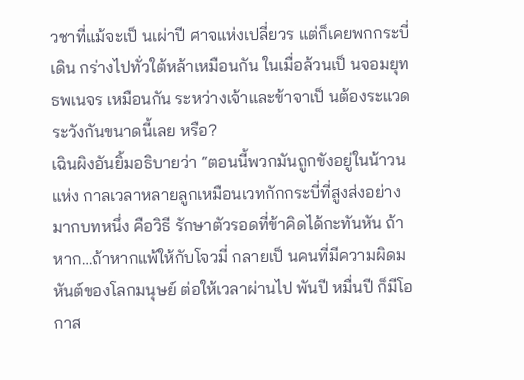วชาที่แม้จะเป็ นเผ่าปี ศาจแห่งเปลี่ยวร แต่ก็เคยพกกระบี่เดิน กร่างไปทั่วใต้หล้าเหมือนกัน ในเมื่อล้วนเป็ นจอมยุทธพเนจร เหมือนกัน ระหว่างเจ้าและข้าจาเป็ นต้องระแวดระวังกันขนาดนี้เลย หรือ?
เฉินผิงอันยิ้มอธิบายว่า “ตอนนี้พวกมันถูกขังอยู่ในน้าวนแห่ง กาลเวลาหลายลูกเหมือนเวทกักกระบี่ที่สูงส่งอย่างมากบทหนึ่ง คือวิธี รักษาตัวรอดที่ข้าคิดได้กะทันหัน ถ้าหาก…ถ้าหากแพ้ให้กับโจวมี่ กลายเป็ นคนที่มีความผิดมหันต์ของโลกมนุษย์ ต่อให้เวลาผ่านไป พันปี หมื่นปี ก็มีโอกาส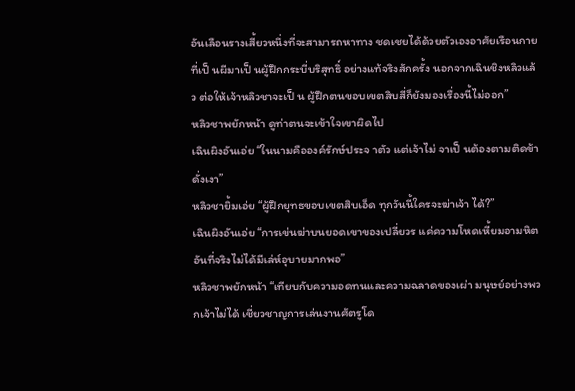อันเลือนรางเสี้ยวหนึ่งที่จะสามารถหาทาง ชดเชยได้ด้วยตัวเองอาศัยเรือนกายที่เป็ นผีมาเป็ นผู้ฝึกกระบี่บริสุทธิ์ อย่างแท้จริงสักครั้ง นอกจากเฉินชิงหลิวแล้ว ต่อให้เจ้าหลิวชาจะเป็ น ผู้ฝึกตนขอบเขตสิบสี่ก็ยังมองเรื่องนี้ไม่ออก”
หลิวชาพยักหน้า ดูท่าตนจะเข้าใจเขาผิดไป
เฉินผิงอันเอ่ย “ในนามคือองค์รักษ์ประจ าตัว แต่เจ้าไม่ จาเป็ นต้องตามติดข้าดั่งเงา”
หลิวชายิ้มเอ่ย “ผู้ฝึกยุทธขอบเขตสิบเอ็ด ทุกวันนี้ใครจะฆ่าเจ้า ได้?”
เฉินผิงอันเอ่ย “การเข่นฆ่าบนยอดเขาของเปลี่ยวร แค่ความโหดเหี้ยมอามหิต อันที่จริงไม่ได้มีเล่ห์อุบายมากพอ”
หลิวชาพยักหน้า “เทียบกับความอดทนและความฉลาดของเผ่า มนุษย์อย่างพวกเจ้าไม่ได้ เชี่ยวชาญการเล่นงานศัตรูโด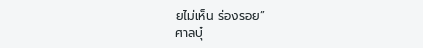ยไม่เห็น ร่องรอย”
ศาลบุ๋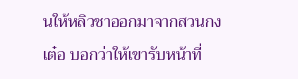นให้หลิวชาออกมาจากสวนกงเต๋อ บอกว่าให้เขารับหน้าที่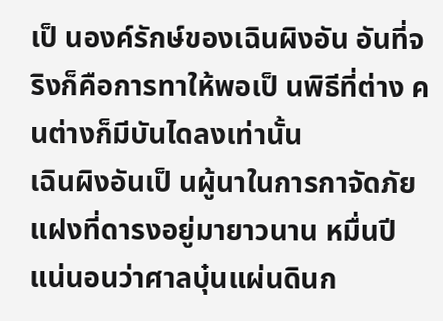เป็ นองค์รักษ์ของเฉินผิงอัน อันที่จริงก็คือการทาให้พอเป็ นพิธีที่ต่าง คนต่างก็มีบันไดลงเท่านั้น
เฉินผิงอันเป็ นผู้นาในการกาจัดภัยแฝงที่ดารงอยู่มายาวนาน หมื่นปี แน่นอนว่าศาลบุ๋นแผ่นดินก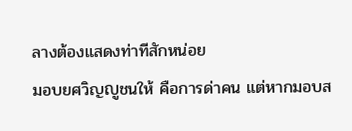ลางต้องแสดงท่าทีสักหน่อย
มอบยศวิญญูชนให้ คือการด่าคน แต่หากมอบส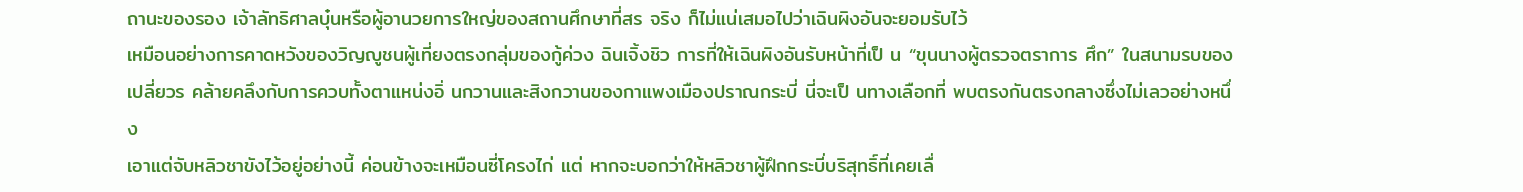ถานะของรอง เจ้าลัทธิศาลบุ๋นหรือผู้อานวยการใหญ่ของสถานศึกษาที่สร จริง ก็ไม่แน่เสมอไปว่าเฉินผิงอันจะยอมรับไว้
เหมือนอย่างการคาดหวังของวิญญูชนผู้เที่ยงตรงกลุ่มของกู้ค่วง ฉินเจิ้งชิว การที่ให้เฉินผิงอันรับหน้าที่เป็ น “ขุนนางผู้ตรวจตราการ ศึก” ในสนามรบของเปลี่ยวร คล้ายคลึงกับการควบทั้งตาแหน่งอิ่ นกวานและสิงกวานของกาแพงเมืองปราณกระบี่ นี่จะเป็ นทางเลือกที่ พบตรงกันตรงกลางซึ่งไม่เลวอย่างหนึ่ง
เอาแต่จับหลิวชาขังไว้อยู่อย่างนี้ ค่อนข้างจะเหมือนซี่โครงไก่ แต่ หากจะบอกว่าให้หลิวชาผู้ฝึกกระบี่บริสุทธิ์ที่เคยเลื่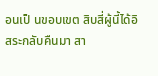อนเป็ นขอบเขต สิบสี่ผู้นี้ได้อิสระกลับคืนมา สา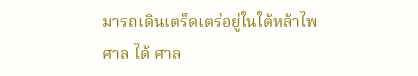มารถเดินเตร็ดเตร่อยู่ในใต้หล้าไพศาล ได้ ศาล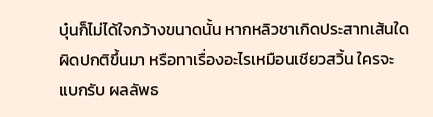บุ๋นก็ไม่ได้ใจกว้างขนาดนั้น หากหลิวชาเกิดประสาทเส้นใด ผิดปกติขึ้นมา หรือทาเรื่องอะไรเหมือนเชียวสวิ้น ใครจะแบกรับ ผลลัพธ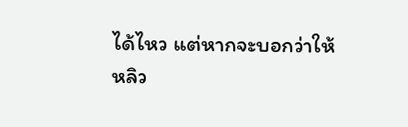ได้ไหว แต่หากจะบอกว่าให้หลิว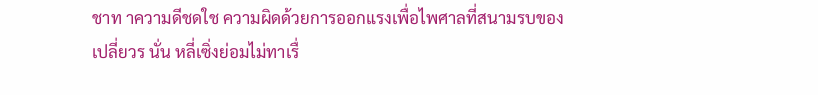ชาท าความดีชดใช ความผิดด้วยการออกแรงเพื่อไพศาลที่สนามรบของเปลี่ยวร นั่น หลี่เซิ่งย่อมไม่ทาเรื่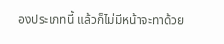องประเภทนี้ แล้วก็ไม่มีหน้าจะทาด้วย